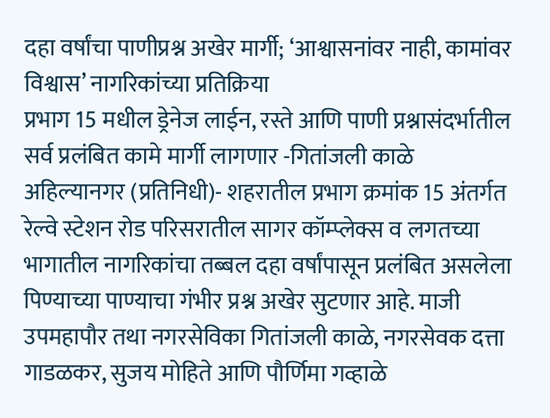दहा वर्षांचा पाणीप्रश्न अखेर मार्गी; ‘आश्वासनांवर नाही, कामांवर विश्वास’ नागरिकांच्या प्रतिक्रिया
प्रभाग 15 मधील ड्रेनेज लाईन, रस्ते आणि पाणी प्रश्नासंदर्भातील सर्व प्रलंबित कामे मार्गी लागणार -गितांजली काळे
अहिल्यानगर (प्रतिनिधी)- शहरातील प्रभाग क्रमांक 15 अंतर्गत रेल्वे स्टेशन रोड परिसरातील सागर कॉम्प्लेक्स व लगतच्या भागातील नागरिकांचा तब्बल दहा वर्षांपासून प्रलंबित असलेला पिण्याच्या पाण्याचा गंभीर प्रश्न अखेर सुटणार आहे. माजी उपमहापौर तथा नगरसेविका गितांजली काळे, नगरसेवक दत्ता गाडळकर, सुजय मोहिते आणि पौर्णिमा गव्हाळे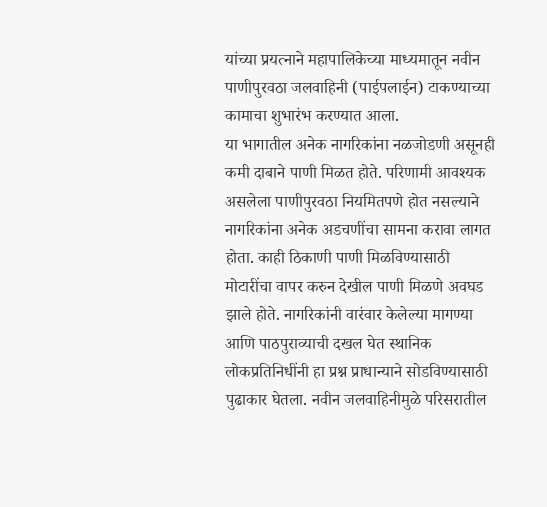यांच्या प्रयत्नाने महापालिकेच्या माध्यमातून नवीन पाणीपुरवठा जलवाहिनी (पाईपलाईन) टाकण्याच्या कामाचा शुभारंभ करण्यात आला.
या भागातील अनेक नागरिकांना नळजोडणी असूनही कमी दाबाने पाणी मिळत होते. परिणामी आवश्यक असलेला पाणीपुरवठा नियमितपणे होत नसल्याने नागरिकांना अनेक अडचणींचा सामना करावा लागत होता. काही ठिकाणी पाणी मिळविण्यासाठी मोटारींचा वापर करुन देखील पाणी मिळणे अवघड झाले होते. नागरिकांनी वारंवार केलेल्या मागण्या आणि पाठपुराव्याची दखल घेत स्थानिक लोकप्रतिनिधींनी हा प्रश्न प्राधान्याने सोडविण्यासाठी पुढाकार घेतला. नवीन जलवाहिनीमुळे परिसरातील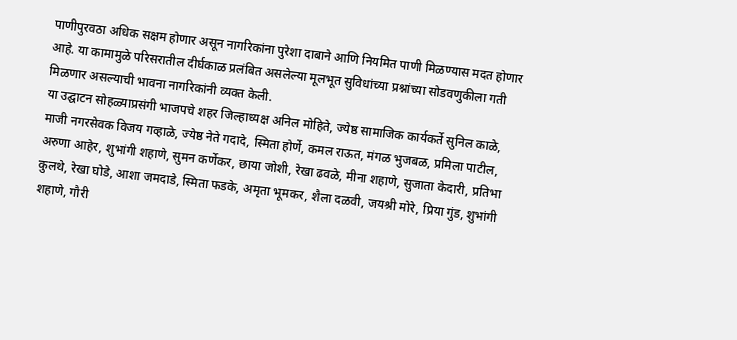पाणीपुरवठा अधिक सक्षम होणार असून नागरिकांना पुरेशा दाबाने आणि नियमित पाणी मिळण्यास मदत होणार आहे. या कामामुळे परिसरातील दीर्घकाळ प्रलंबित असलेल्या मूलभूत सुविधांच्या प्रश्नांच्या सोडवणुकीला गती मिळणार असल्याची भावना नागरिकांनी व्यक्त केली.
या उद्घाटन सोहळ्याप्रसंगी भाजपचे शहर जिल्हाध्यक्ष अनिल मोहिते, ज्येष्ठ सामाजिक कार्यकर्ते सुनिल काळे, माजी नगरसेवक विजय गव्हाळे, ज्येष्ठ नेते गदादे, स्मिता होर्णे, कमल राऊत, मंगळ भुजबळ, प्रमिला पाटील, अरुणा आहेर, शुभांगी शहाणे, सुमन कर्णेकर, छाया जोशी, रेखा ढवळे, मीना शहाणे, सुजाता केदारी, प्रतिभा कुलथे, रेखा घोडे, आशा जमदाडे, स्मिता फडके, अमृता भूमकर, शैला दळवी, जयश्री मोरे, प्रिया गुंड, शुभांगी शहाणे, गौरी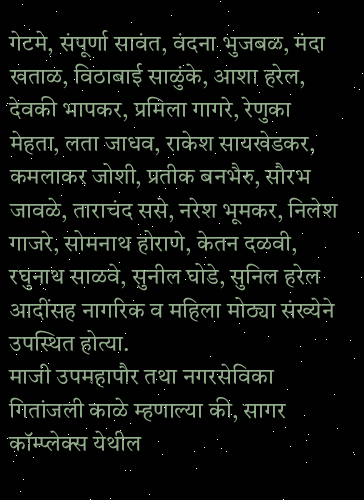गेटमे, संपूर्णा सावंत, वंदना भुजबळ, मंदा खताळ, विठाबाई साळुंके, आशा हरेल, देवकी भापकर, प्रमिला गागरे, रेणुका मेहता, लता जाधव, राकेश सायखेडकर, कमलाकर जोशी, प्रतीक बनभैरु, सौरभ जावळे, ताराचंद ससे, नरेश भूमकर, निलेश गाजरे, सोमनाथ होराणे, केतन दळवी, रघुनाथ साळवे, सुनील घोडे, सुनिल हरेल आदींसह नागरिक व महिला मोठ्या संख्येने उपस्थित होत्या.
माजी उपमहापौर तथा नगरसेविका गितांजली काळे म्हणाल्या की, सागर कॉम्प्लेक्स येथील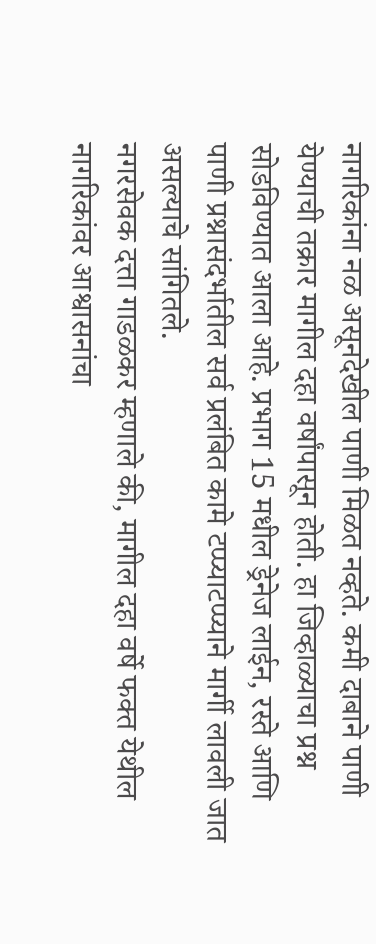नागरिकांना नळ असूनदेखील पाणी मिळत नव्हते. कमी दाबाने पाणी येण्याची तक्रार मागील दहा वर्षांपासून होती. हा जिव्हाळ्याचा प्रश्न सोडविण्यात आला आहे. प्रभाग 15 मधील ड्रेनेज लाईन, रस्ते आणि पाणी प्रश्नासंदर्भातील सर्व प्रलंबित कामे टप्प्याटप्प्याने मार्गी लावली जात असल्याचे सांगितले.
नगरसेवक दत्ता गाडळकर म्हणाले की, मागील दहा वर्षे फक्त येथील नागरिकांवर आश्वासनांचा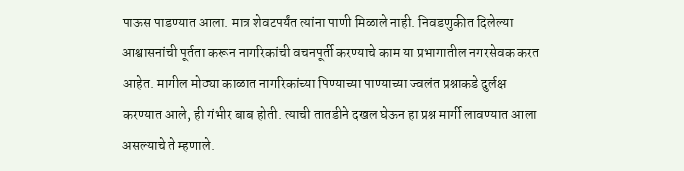पाऊस पाडण्यात आला. मात्र शेवटपर्यंत त्यांना पाणी मिळाले नाही. निवडणुकीत दिलेल्या आश्वासनांची पूर्तता करून नागरिकांची वचनपूर्ती करण्याचे काम या प्रभागातील नगरसेवक करत आहेत. मागील मोठ्या काळात नागरिकांच्या पिण्याच्या पाण्याच्या ज्वलंत प्रश्नाकडे दुर्लक्ष करण्यात आले, ही गंभीर बाब होती. त्याची तातडीने दखल घेऊन हा प्रश्न मार्गी लावण्यात आला असल्याचे ते म्हणाले.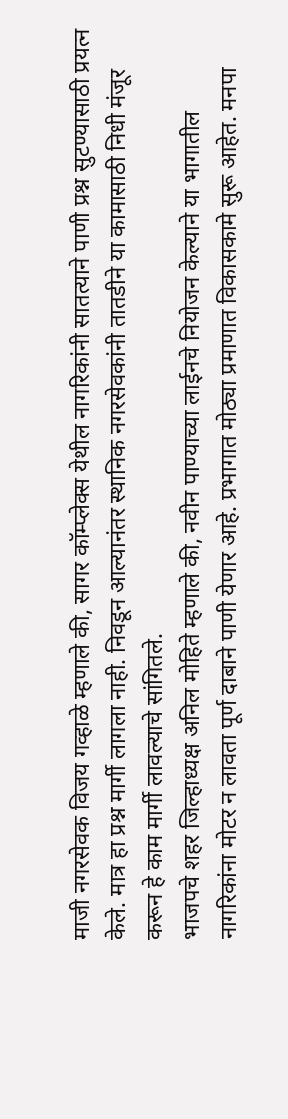माजी नगरसेवक विजय गव्हाळे म्हणाले की, सागर कॉम्प्लेक्स येथील नागरिकांनी सातत्याने पाणी प्रश्न सुटण्यासाठी प्रयत्न केले. मात्र हा प्रश्न मार्गी लागला नाही. निवडून आल्यानंतर स्थानिक नगरसेवकांनी तातडीने या कामासाठी निधी मंजूर करून हे काम मार्गी लावल्याचे सांगितले.
भाजपचे शहर जिल्हाध्यक्ष अनिल मोहिते म्हणाले की, नवीन पाण्याच्या लाईनचे नियोजन केल्याने या भागातील नागरिकांना मोटर न लावता पूर्ण दाबाने पाणी येणार आहे. प्रभागात मोठ्या प्रमाणात विकासकामे सुरू आहेत. मनपा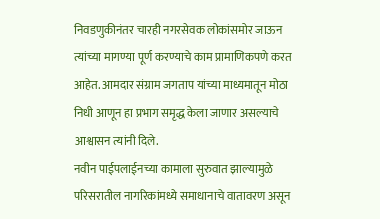निवडणुकीनंतर चारही नगरसेवक लोकांसमोर जाऊन त्यांच्या मागण्या पूर्ण करण्याचे काम प्रामाणिकपणे करत आहेत. आमदार संग्राम जगताप यांच्या माध्यमातून मोठा निधी आणून हा प्रभाग समृद्ध केला जाणार असल्याचे आश्वासन त्यांनी दिले.
नवीन पाईपलाईनच्या कामाला सुरुवात झाल्यामुळे परिसरातील नागरिकांमध्ये समाधानाचे वातावरण असून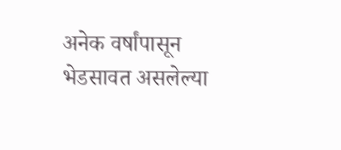अनेक वर्षांपासून भेडसावत असलेल्या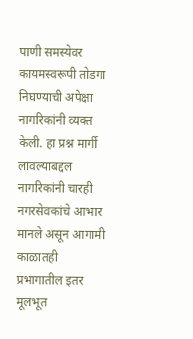पाणी समस्येवर कायमस्वरूपी तोडगा निघण्याची अपेक्षा नागरिकांनी व्यक्त केली. हा प्रश्न मार्गी लावल्याबद्दल नागरिकांनी चारही नगरसेवकांचे आभार मानले असून आगामी काळातही प्रभागातील इतर मूलभूत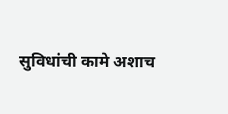सुविधांची कामे अशाच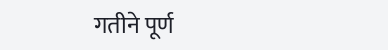गतीने पूर्ण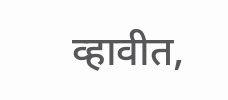व्हावीत,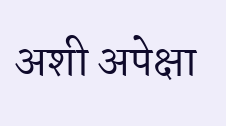अशी अपेक्षा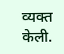व्यक्त केली.